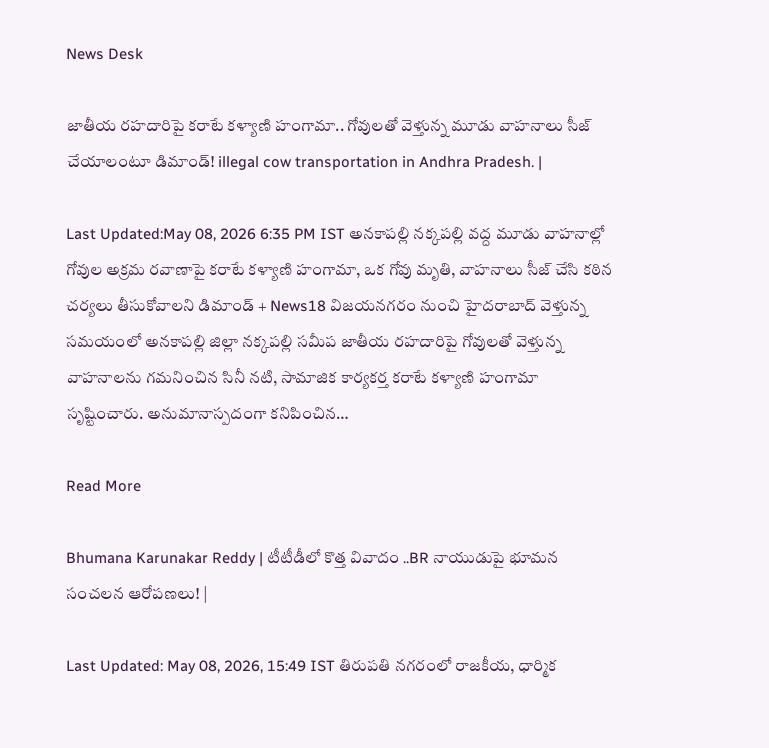News Desk

జాతీయ రహదారిపై కరాటే కళ్యాణి హంగామా.. గోవులతో వెళ్తున్న మూడు వాహనాలు సీజ్ చేయాలంటూ డిమాండ్! illegal cow transportation in Andhra Pradesh. |

Last Updated:May 08, 2026 6:35 PM IST అనకాపల్లి నక్కపల్లి వద్ద మూడు వాహనాల్లో గోవుల అక్రమ రవాణాపై కరాటే కళ్యాణి హంగామా, ఒక గోవు మృతి, వాహనాలు సీజ్ చేసి కఠిన చర్యలు తీసుకోవాలని డిమాండ్ + News18 విజయనగరం నుంచి హైదరాబాద్ వెళ్తున్న సమయంలో అనకాపల్లి జిల్లా నక్కపల్లి సమీప జాతీయ రహదారిపై గోవులతో వెళ్తున్న వాహనాలను గమనించిన సినీ నటి, సామాజిక కార్యకర్త కరాటే కళ్యాణి హంగామా సృష్టించారు. అనుమానాస్పదంగా కనిపించిన…

Read More

Bhumana Karunakar Reddy | టీటీడీలో కొత్త వివాదం ..BR నాయుడుపై భూమన సంచలన ఆరోపణలు! |

Last Updated: May 08, 2026, 15:49 IST తిరుపతి నగరంలో రాజకీయ, ధార్మిక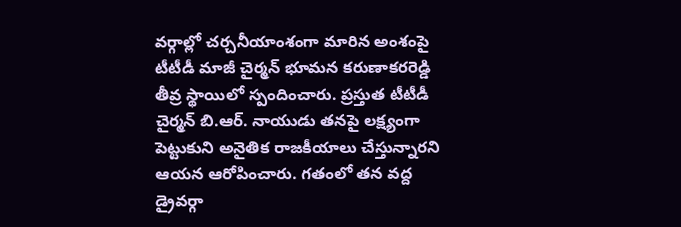వర్గాల్లో చర్చనీయాంశంగా మారిన అంశంపై టీటీడీ మాజీ చైర్మన్ భూమన కరుణాకరరెడ్డి తీవ్ర స్థాయిలో స్పందించారు. ప్రస్తుత టీటీడీ చైర్మన్ బి.ఆర్. నాయుడు తనపై లక్ష్యంగా పెట్టుకుని అనైతిక రాజకీయాలు చేస్తున్నారని ఆయన ఆరోపించారు. గతంలో తన వద్ద డ్రైవర్గా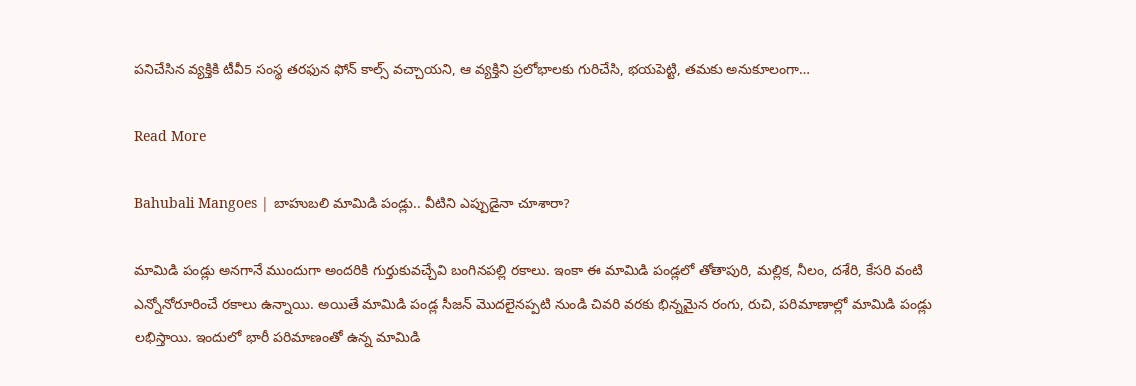పనిచేసిన వ్యక్తికి టీవీ5 సంస్థ తరఫున ఫోన్ కాల్స్ వచ్చాయని, ఆ వ్యక్తిని ప్రలోభాలకు గురిచేసి, భయపెట్టి, తమకు అనుకూలంగా…

Read More

Bahubali Mangoes | బాహుబలి మామిడి పండ్లు.. వీటిని ఎప్పుడైనా చూశారా?

మామిడి పండ్లు అనగానే ముందుగా అందరికి గుర్తుకువచ్చేవి బంగినపల్లి రకాలు. ఇంకా ఈ మామిడి పండ్లలో తోతాపురి, మల్లిక, నీలం, దశేరి, కేసరి వంటి ఎన్నోనోరూరించే రకాలు ఉన్నాయి. అయితే మామిడి పండ్ల సీజన్ మొదలైనప్పటి నుండి చివరి వరకు భిన్నమైన రంగు, రుచి, పరిమాణాల్లో మామిడి పండ్లు లభిస్తాయి. ఇందులో భారీ పరిమాణంతో ఉన్న మామిడి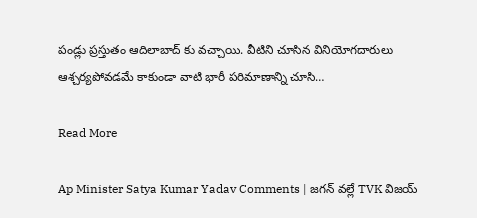పండ్లు ప్రస్తుతం ఆదిలాబాద్ కు వచ్చాయి. వీటిని చూసిన వినియోగదారులు ఆశ్చర్యపోవడమే కాకుండా వాటి భారీ పరిమాణాన్ని చూసి…

Read More

Ap Minister Satya Kumar Yadav Comments | జగన్ వల్లే TVK విజయ్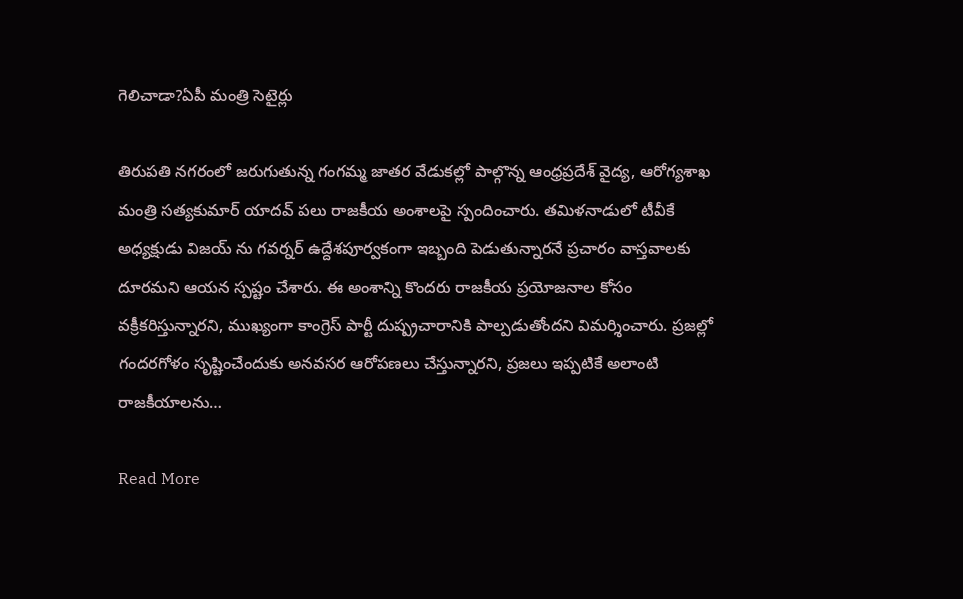గెలిచాడా?ఏపీ మంత్రి సెటైర్లు

తిరుపతి నగరంలో జరుగుతున్న గంగమ్మ జాతర వేడుకల్లో పాల్గొన్న ఆంధ్రప్రదేశ్ వైద్య, ఆరోగ్యశాఖ మంత్రి సత్యకుమార్ యాదవ్ పలు రాజకీయ అంశాలపై స్పందించారు. తమిళనాడులో టీవీకే అధ్యక్షుడు విజయ్ ను గవర్నర్ ఉద్దేశపూర్వకంగా ఇబ్బంది పెడుతున్నారనే ప్రచారం వాస్తవాలకు దూరమని ఆయన స్పష్టం చేశారు. ఈ అంశాన్ని కొందరు రాజకీయ ప్రయోజనాల కోసం వక్రీకరిస్తున్నారని, ముఖ్యంగా కాంగ్రెస్ పార్టీ దుష్ప్రచారానికి పాల్పడుతోందని విమర్శించారు. ప్రజల్లో గందరగోళం సృష్టించేందుకు అనవసర ఆరోపణలు చేస్తున్నారని, ప్రజలు ఇప్పటికే అలాంటి రాజకీయాలను…

Read More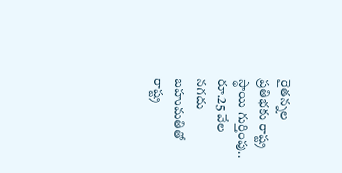రైతన్నల ప్రతిభకు రాష్ట్ర స్థాయి గుర్తింపు.. రూ.25 వేల నగదు బహుమతితో రాష్ట్ర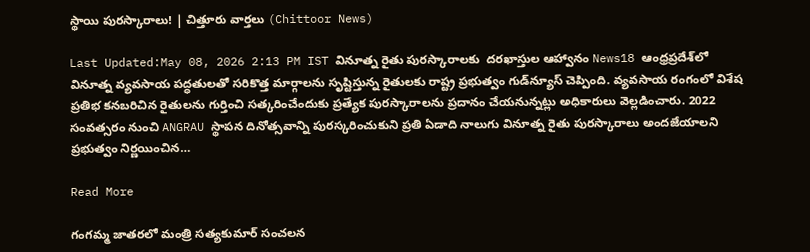స్థాయి పురస్కారాలు! | చిత్తూరు వార్తలు (Chittoor News)

Last Updated:May 08, 2026 2:13 PM IST వినూత్న రైతు పురస్కారాలకు  దరఖాస్తుల ఆహ్వానం News18 ఆంధ్రప్రదేశ్‌లో వినూత్న వ్యవసాయ పద్ధతులతో సరికొత్త మార్గాలను సృష్టిస్తున్న రైతులకు రాష్ట్ర ప్రభుత్వం గుడ్‌న్యూస్ చెప్పింది. వ్యవసాయ రంగంలో విశేష ప్రతిభ కనబరిచిన రైతులను గుర్తించి సత్కరించేందుకు ప్రత్యేక పురస్కారాలను ప్రదానం చేయనున్నట్లు అధికారులు వెల్లడించారు. 2022 సంవత్సరం నుంచి ANGRAU స్థాపన దినోత్సవాన్ని పురస్కరించుకుని ప్రతి ఏడాది నాలుగు వినూత్న రైతు పురస్కారాలు అందజేయాలని ప్రభుత్వం నిర్ణయించిన…

Read More

గంగమ్మ జాతరలో మంత్రి సత్యకుమార్ సంచలన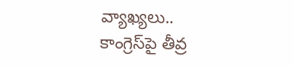వ్యాఖ్యలు.. కాంగ్రెస్‌పై తీవ్ర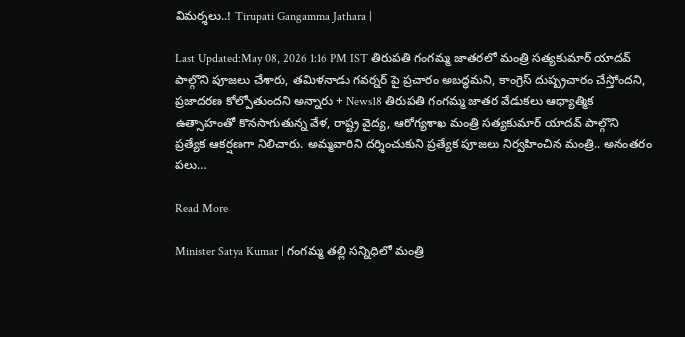విమర్శలు..! Tirupati Gangamma Jathara |

Last Updated:May 08, 2026 1:16 PM IST తిరుపతి గంగమ్మ జాతరలో మంత్రి సత్యకుమార్ యాదవ్ పాల్గొని పూజలు చేశారు, తమిళనాడు గవర్నర్ పై ప్రచారం అబద్ధమని, కాంగ్రెస్ దుష్ప్రచారం చేస్తోందని, ప్రజాదరణ కోల్పోతుందని అన్నారు + News18 తిరుపతి గంగమ్మ జాతర వేడుకలు ఆధ్యాత్మిక ఉత్సాహంతో కొనసాగుతున్న వేళ, రాష్ట్ర వైద్య, ఆరోగ్యశాఖ మంత్రి సత్యకుమార్ యాదవ్ పాల్గొని ప్రత్యేక ఆకర్షణగా నిలిచారు. అమ్మవారిని దర్శించుకుని ప్రత్యేక పూజలు నిర్వహించిన మంత్రి.. అనంతరం పలు…

Read More

Minister Satya Kumar | గంగమ్మ తల్లి సన్నిధిలో మంత్రి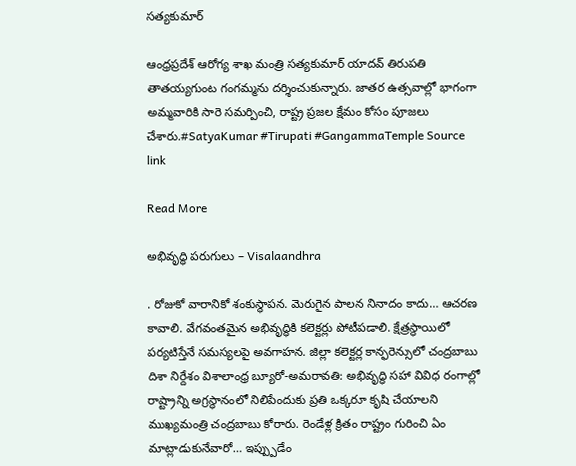సత్యకుమార్

ఆంధ్రప్రదేశ్ ఆరోగ్య శాఖ మంత్రి సత్యకుమార్ యాదవ్ తిరుపతి తాతయ్యగుంట గంగమ్మను దర్శించుకున్నారు. జాతర ఉత్సవాల్లో భాగంగా అమ్మవారికి సారె సమర్పించి, రాష్ట్ర ప్రజల క్షేమం కోసం పూజలు చేశారు.#SatyaKumar #Tirupati #GangammaTemple Source link

Read More

అభివృద్ధి పరుగులు – Visalaandhra

. రోజుకో వారానికో శంకుస్థాపన. మెరుగైన పాలన నినాదం కాదు… ఆచరణ కావాలి. వేగవంతమైన అభివృద్ధికి కలెక్టర్లు పోటీపడాలి. క్షేత్రస్థాయిలో పర్యటిస్తేనే సమస్యలపై అవగాహన. జిల్లా కలెక్టర్ల కాన్ఫరెన్సులో చంద్రబాబు దిశా నిర్దేశం విశాలాంధ్ర బ్యూరో-అమరావతి: అభివృద్ధి సహా వివిధ రంగాల్లో రాష్ట్రాన్ని అగ్రస్థానంలో నిలిపేందుకు ప్రతి ఒక్కరూ కృషి చేయాలని ముఖ్యమంత్రి చంద్రబాబు కోరారు. రెండేళ్ల క్రితం రాష్ట్రం గురించి ఏం మాట్లాడుకునేవారో… ఇప్ప్పుడేం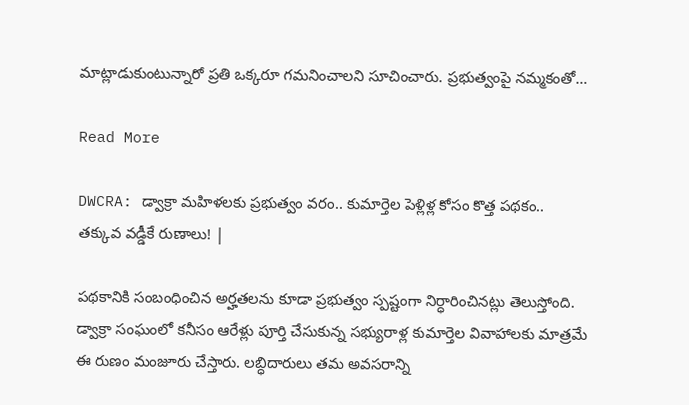మాట్లాడుకుంటున్నారో ప్రతి ఒక్కరూ గమనించాలని సూచించారు. ప్రభుత్వంపై నమ్మకంతో…

Read More

DWCRA: డ్వాక్రా మహిళలకు ప్రభుత్వం వరం.. కుమార్తెల పెళ్లిళ్ల కోసం కొత్త పథకం.. తక్కువ వడ్డీకే రుణాలు! |

పథకానికి సంబంధించిన అర్హతలను కూడా ప్రభుత్వం స్పష్టంగా నిర్ధారించినట్లు తెలుస్తోంది. డ్వాక్రా సంఘంలో కనీసం ఆరేళ్లు పూర్తి చేసుకున్న సభ్యురాళ్ల కుమార్తెల వివాహాలకు మాత్రమే ఈ రుణం మంజూరు చేస్తారు. లబ్ధిదారులు తమ అవసరాన్ని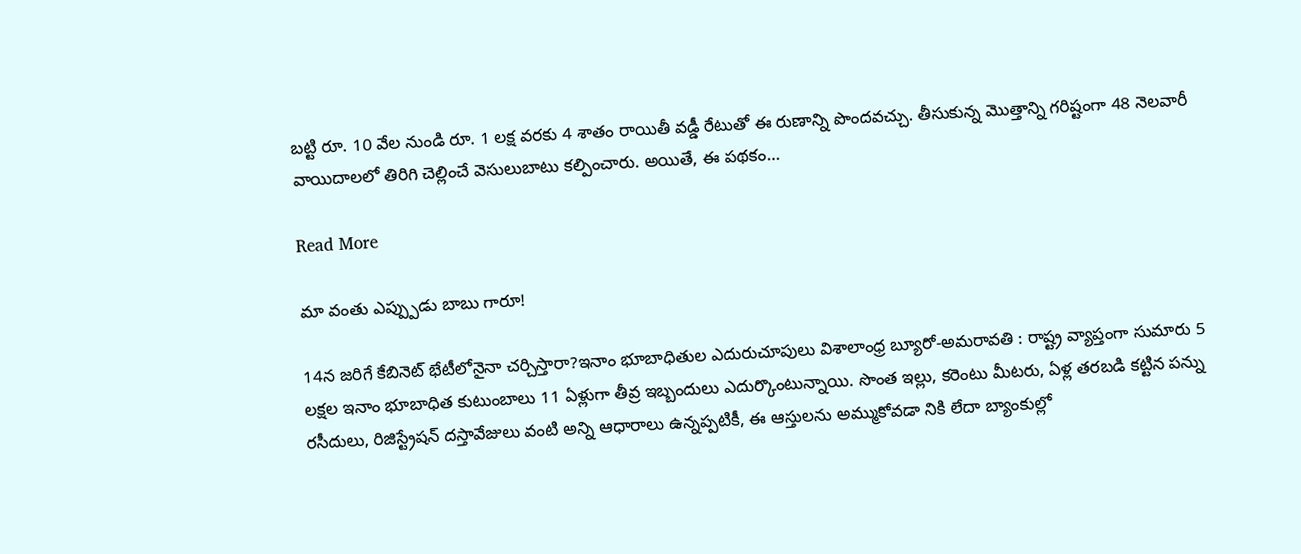బట్టి రూ. 10 వేల నుండి రూ. 1 లక్ష వరకు 4 శాతం రాయితీ వడ్డీ రేటుతో ఈ రుణాన్ని పొందవచ్చు. తీసుకున్న మొత్తాన్ని గరిష్టంగా 48 నెలవారీ వాయిదాలలో తిరిగి చెల్లించే వెసులుబాటు కల్పించారు. అయితే, ఈ పథకం…

Read More

మా వంతు ఎప్ప్పుడు బాబు గారూ!

14న జరిగే కేబినెట్ భేటీలోనైనా చర్చిస్తారా?ఇనాం భూబాధితుల ఎదురుచూపులు విశాలాంధ్ర బ్యూరో-అమరావతి : రాష్ట్ర వ్యాప్తంగా సుమారు 5 లక్షల ఇనాం భూబాధిత కుటుంబాలు 11 ఏళ్లుగా తీవ్ర ఇబ్బందులు ఎదుర్కొంటున్నాయి. సొంత ఇల్లు, కరెంటు మీటరు, ఏళ్ల తరబడి కట్టిన పన్ను రసీదులు, రిజిస్ట్రేషన్ దస్తావేజులు వంటి అన్ని ఆధారాలు ఉన్నప్పటికీ, ఈ ఆస్తులను అమ్ముకోవడా నికి లేదా బ్యాంకుల్లో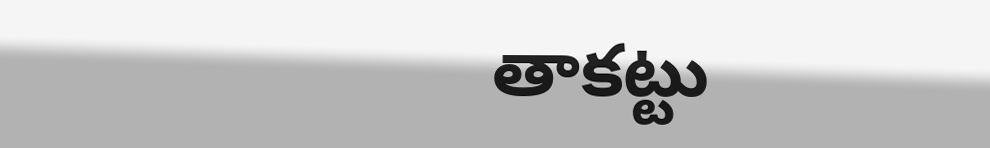తాకట్టు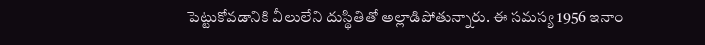పెట్టుకోవడానికి వీలులేని దుస్థితితో అల్లాడిపోతున్నారు. ఈ సమస్య 1956 ఇనాం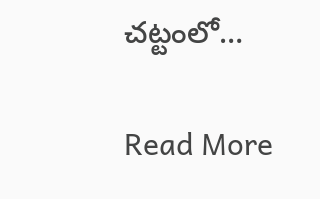చట్టంలో…

Read More